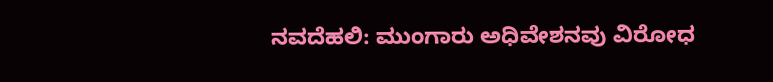ನವದೆಹಲಿ: ಮುಂಗಾರು ಅಧಿವೇಶನವು ವಿರೋಧ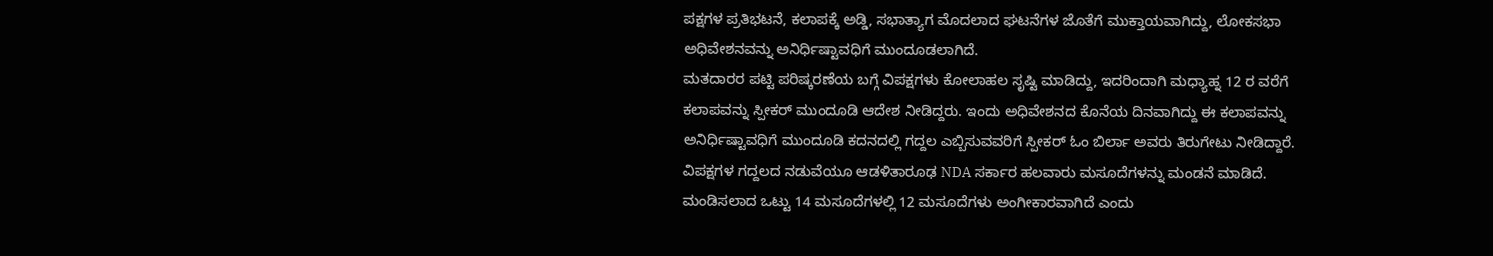ಪಕ್ಷಗಳ ಪ್ರತಿಭಟನೆ, ಕಲಾಪಕ್ಕೆ ಅಡ್ಡಿ, ಸಭಾತ್ಯಾಗ ಮೊದಲಾದ ಘಟನೆಗಳ ಜೊತೆಗೆ ಮುಕ್ತಾಯವಾಗಿದ್ದು, ಲೋಕಸಭಾ ಅಧಿವೇಶನವನ್ನು ಅನಿರ್ಧಿಷ್ಟಾವಧಿಗೆ ಮುಂದೂಡಲಾಗಿದೆ.
ಮತದಾರರ ಪಟ್ಟಿ ಪರಿಷ್ಕರಣೆಯ ಬಗ್ಗೆ ವಿಪಕ್ಷಗಳು ಕೋಲಾಹಲ ಸೃಷ್ಟಿ ಮಾಡಿದ್ದು, ಇದರಿಂದಾಗಿ ಮಧ್ಯಾಹ್ನ 12 ರ ವರೆಗೆ ಕಲಾಪವನ್ನು ಸ್ಪೀಕರ್ ಮುಂದೂಡಿ ಆದೇಶ ನೀಡಿದ್ದರು. ಇಂದು ಅಧಿವೇಶನದ ಕೊನೆಯ ದಿನವಾಗಿದ್ದು ಈ ಕಲಾಪವನ್ನು ಅನಿರ್ಧಿಷ್ಟಾವಧಿಗೆ ಮುಂದೂಡಿ ಕದನದಲ್ಲಿ ಗದ್ದಲ ಎಬ್ಬಿಸುವವರಿಗೆ ಸ್ಪೀಕರ್ ಓಂ ಬಿರ್ಲಾ ಅವರು ತಿರುಗೇಟು ನೀಡಿದ್ದಾರೆ.
ವಿಪಕ್ಷಗಳ ಗದ್ದಲದ ನಡುವೆಯೂ ಆಡಳಿತಾರೂಢ NDA ಸರ್ಕಾರ ಹಲವಾರು ಮಸೂದೆಗಳನ್ನು ಮಂಡನೆ ಮಾಡಿದೆ. ಮಂಡಿಸಲಾದ ಒಟ್ಟು 14 ಮಸೂದೆಗಳಲ್ಲಿ 12 ಮಸೂದೆಗಳು ಅಂಗೀಕಾರವಾಗಿದೆ ಎಂದು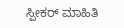ಸ್ಪೀಕರ್ ಮಾಹಿತಿ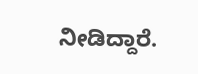ನೀಡಿದ್ದಾರೆ.